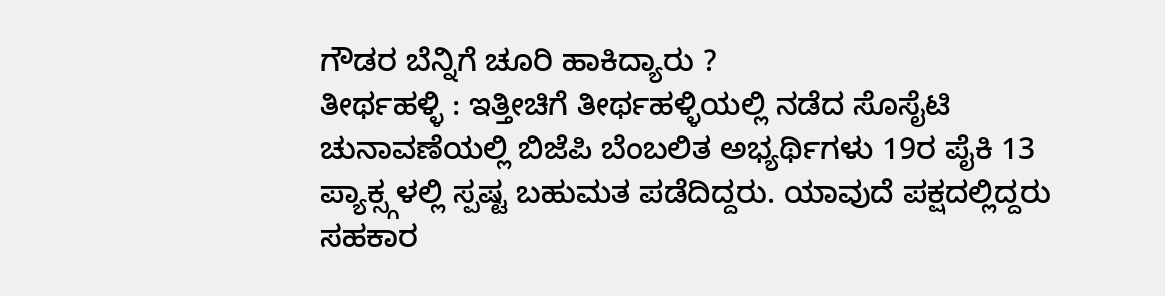ಗೌಡರ ಬೆನ್ನಿಗೆ ಚೂರಿ ಹಾಕಿದ್ಯಾರು ?
ತೀರ್ಥಹಳ್ಳಿ : ಇತ್ತೀಚಿಗೆ ತೀರ್ಥಹಳ್ಳಿಯಲ್ಲಿ ನಡೆದ ಸೊಸೈಟಿ ಚುನಾವಣೆಯಲ್ಲಿ ಬಿಜೆಪಿ ಬೆಂಬಲಿತ ಅಭ್ಯರ್ಥಿಗಳು 19ರ ಪೈಕಿ 13 ಪ್ಯಾಕ್ಸ್ಗಳಲ್ಲಿ ಸ್ಪಷ್ಟ ಬಹುಮತ ಪಡೆದಿದ್ದರು. ಯಾವುದೆ ಪಕ್ಷದಲ್ಲಿದ್ದರು ಸಹಕಾರ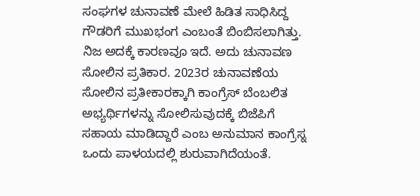ಸಂಘಗಳ ಚುನಾವಣೆ ಮೇಲೆ ಹಿಡಿತ ಸಾಧಿಸಿದ್ದ ಗೌಡರಿಗೆ ಮುಖಭಂಗ ಎಂಬಂತೆ ಬಿಂಬಿಸಲಾಗಿತ್ತು.
ನಿಜ ಅದಕ್ಕೆ ಕಾರಣವೂ ಇದೆ. ಅದು ಚುನಾವಣ ಸೋಲಿನ ಪ್ರತಿಕಾರ. 2023ರ ಚುನಾವಣೆಯ ಸೋಲಿನ ಪ್ರತೀಕಾರಕ್ಕಾಗಿ ಕಾಂಗ್ರೆಸ್ ಬೆಂಬಲಿತ ಅಭ್ಯರ್ಥಿಗಳನ್ನು ಸೋಲಿಸುವುದಕ್ಕೆ ಬಿಜೆಪಿಗೆ ಸಹಾಯ ಮಾಡಿದ್ದಾರೆ ಎಂಬ ಅನುಮಾನ ಕಾಂಗ್ರೆಸ್ನ ಒಂದು ಪಾಳಯದಲ್ಲಿ ಶುರುವಾಗಿದೆಯಂತೆ.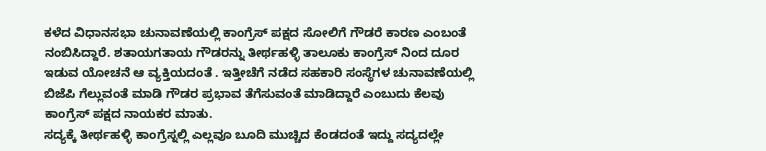ಕಳೆದ ವಿಧಾನಸಭಾ ಚುನಾವಣೆಯಲ್ಲಿ ಕಾಂಗ್ರೆಸ್ ಪಕ್ಷದ ಸೋಲಿಗೆ ಗೌಡರೆ ಕಾರಣ ಎಂಬಂತೆ ನಂಬಿಸಿದ್ದಾರೆ. ಶತಾಯಗತಾಯ ಗೌಡರನ್ನು ತೀರ್ಥಹಳ್ಳಿ ತಾಲೂಕು ಕಾಂಗ್ರೆಸ್ ನಿಂದ ದೂರ ಇಡುವ ಯೋಚನೆ ಆ ವ್ಯಕ್ತಿಯದಂತೆ . ಇತ್ತೀಚೆಗೆ ನಡೆದ ಸಹಕಾರಿ ಸಂಸ್ಥೆಗಳ ಚುನಾವಣೆಯಲ್ಲಿ ಬಿಜೆಪಿ ಗೆಲ್ಲುವಂತೆ ಮಾಡಿ ಗೌಡರ ಪ್ರಭಾವ ತೆಗೆಸುವಂತೆ ಮಾಡಿದ್ದಾರೆ ಎಂಬುದು ಕೆಲವು ಕಾಂಗ್ರೆಸ್ ಪಕ್ಷದ ನಾಯಕರ ಮಾತು.
ಸದ್ಯಕ್ಕೆ ತೀರ್ಥಹಳ್ಳಿ ಕಾಂಗ್ರೆಸ್ನಲ್ಲಿ ಎಲ್ಲವೂ ಬೂದಿ ಮುಚ್ಚಿದ ಕೆಂಡದಂತೆ ಇದ್ದು ಸದ್ಯದಲ್ಲೇ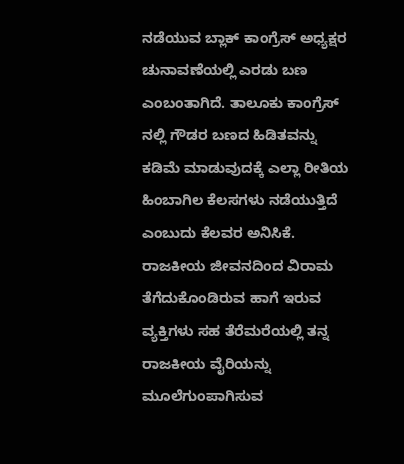ನಡೆಯುವ ಬ್ಲಾಕ್ ಕಾಂಗ್ರೆಸ್ ಅಧ್ಯಕ್ಷರ ಚುನಾವಣೆಯಲ್ಲಿ ಎರಡು ಬಣ ಎಂಬಂತಾಗಿದೆ. ತಾಲೂಕು ಕಾಂಗ್ರೆಸ್ ನಲ್ಲಿ ಗೌಡರ ಬಣದ ಹಿಡಿತವನ್ನು ಕಡಿಮೆ ಮಾಡುವುದಕ್ಕೆ ಎಲ್ಲಾ ರೀತಿಯ ಹಿಂಬಾಗಿಲ ಕೆಲಸಗಳು ನಡೆಯುತ್ತಿದೆ ಎಂಬುದು ಕೆಲವರ ಅನಿಸಿಕೆ.
ರಾಜಕೀಯ ಜೀವನದಿಂದ ವಿರಾಮ ತೆಗೆದುಕೊಂಡಿರುವ ಹಾಗೆ ಇರುವ ವ್ಯಕ್ತಿಗಳು ಸಹ ತೆರೆಮರೆಯಲ್ಲಿ ತನ್ನ ರಾಜಕೀಯ ವೈರಿಯನ್ನು ಮೂಲೆಗುಂಪಾಗಿಸುವ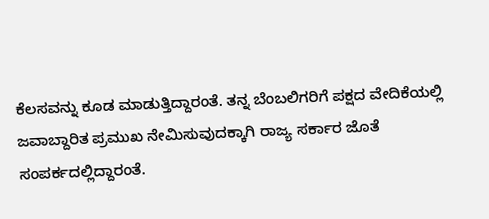ಕೆಲಸವನ್ನು ಕೂಡ ಮಾಡುತ್ತಿದ್ದಾರಂತೆ. ತನ್ನ ಬೆಂಬಲಿಗರಿಗೆ ಪಕ್ಷದ ವೇದಿಕೆಯಲ್ಲಿ ಜವಾಬ್ದಾರಿತ ಪ್ರಮುಖ ನೇಮಿಸುವುದಕ್ಕಾಗಿ ರಾಜ್ಯ ಸರ್ಕಾರ ಜೊತೆ ಸಂಪರ್ಕದಲ್ಲಿದ್ದಾರಂತೆ.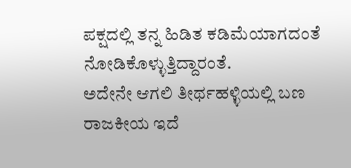ಪಕ್ಷದಲ್ಲಿ ತನ್ನ ಹಿಡಿತ ಕಡಿಮೆಯಾಗದಂತೆ ನೋಡಿಕೊಳ್ಳುತ್ತಿದ್ದಾರಂತೆ.
ಅದೇನೇ ಆಗಲಿ ತೀರ್ಥಹಳ್ಳಿಯಲ್ಲಿ ಬಣ ರಾಜಕೀಯ ಇದೆ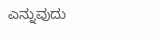ಎನ್ನುವುದು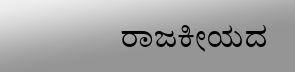ರಾಜಕೀಯದ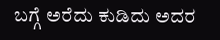ಬಗ್ಗೆ ಅರೆದು ಕುಡಿದು ಅದರ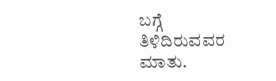ಬಗ್ಗೆ ತಿಳಿದಿರುವವರ ಮಾತು.